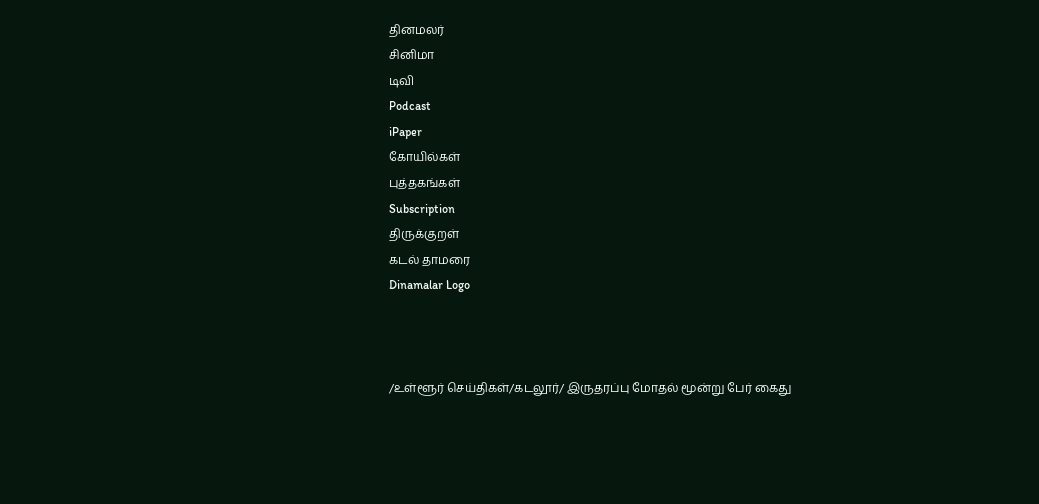தினமலர்
சினிமா
டிவி
Podcast
iPaper
கோயில்கள்
புத்தகங்கள்
Subscription
திருக்குறள்
கடல் தாமரை
Dinamalar Logo



/உள்ளூர் செய்திகள்/கடலூர்/ இருதரப்பு மோதல் மூன்று பேர் கைது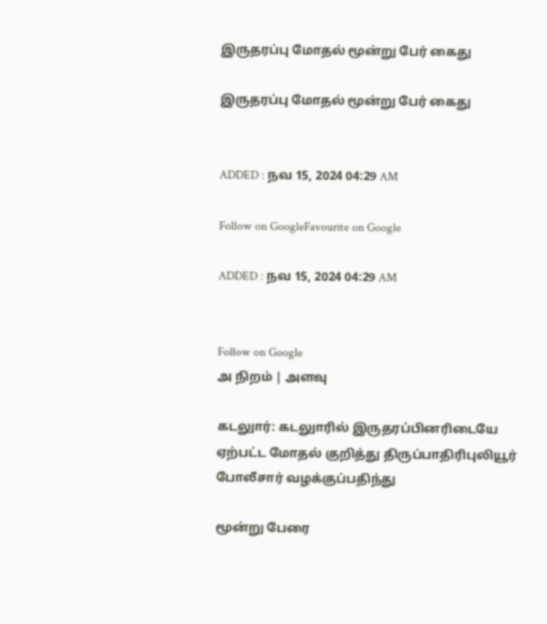இருதரப்பு மோதல் மூன்று பேர் கைது

இருதரப்பு மோதல் மூன்று பேர் கைது


ADDED : நவ 15, 2024 04:29 AM

Follow on GoogleFavourite on Google

ADDED : நவ 15, 2024 04:29 AM


Follow on Google
அ நிறம் | அளவு

கடலுார்: கடலுாரில் இருதரப்பினரிடையே ஏற்பட்ட மோதல் குறித்து திருப்பாதிரிபுலியூர் போலீசார் வழக்குப்பதிந்து

மூன்று பேரை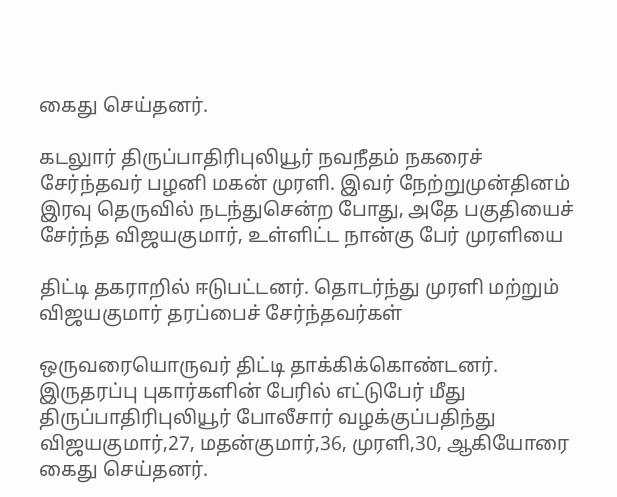கைது செய்தனர்.

கடலுார் திருப்பாதிரிபுலியூர் நவநீதம் நகரைச் சேர்ந்தவர் பழனி மகன் முரளி. இவர் நேற்றுமுன்தினம் இரவு தெருவில் நடந்துசென்ற போது, அதே பகுதியைச் சேர்ந்த விஜயகுமார், உள்ளிட்ட நான்கு பேர் முரளியை

திட்டி தகராறில் ஈடுபட்டனர். தொடர்ந்து முரளி மற்றும் விஜயகுமார் தரப்பைச் சேர்ந்தவர்கள்

ஒருவரையொருவர் திட்டி தாக்கிக்கொண்டனர். இருதரப்பு புகார்களின் பேரில் எட்டுபேர் மீது திருப்பாதிரிபுலியூர் போலீசார் வழக்குப்பதிந்து விஜயகுமார்,27, மதன்குமார்,36, முரளி,30, ஆகியோரை கைது செய்தனர்.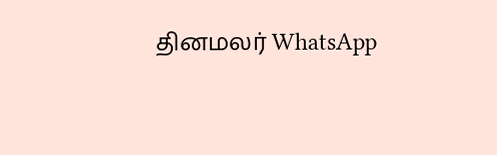தினமலர் WhatsApp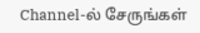Channel-ல் சேருங்கள்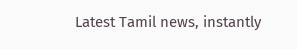Latest Tamil news, instantly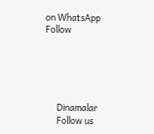on WhatsApp
Follow





      Dinamalar
      Follow us